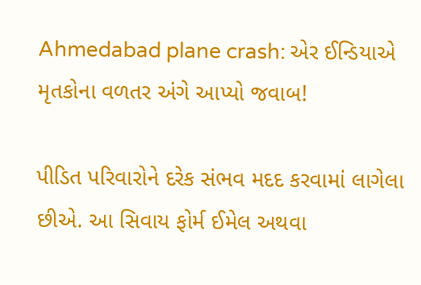Ahmedabad plane crash: એર ઈન્ડિયાએ મૃતકોના વળતર અંગે આપ્યો જવાબ!

પીડિત પરિવારોને દરેક સંભવ મદદ કરવામાં લાગેલા છીએ. આ સિવાય ફોર્મ ઈમેલ અથવા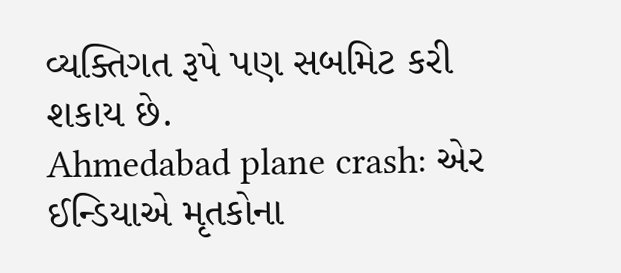વ્યક્તિગત રૂપે પણ સબમિટ કરી શકાય છે.
Ahmedabad plane crash: એર ઈન્ડિયાએ મૃતકોના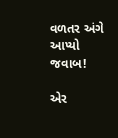વળતર અંગે આપ્યો જવાબ!

એર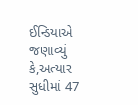ઈન્ડિયાએ જણાવ્યું કે,અત્યાર સુધીમાં 47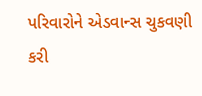પરિવારોને એડવાન્સ ચુકવણી કરી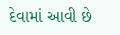દેવામાં આવી છે